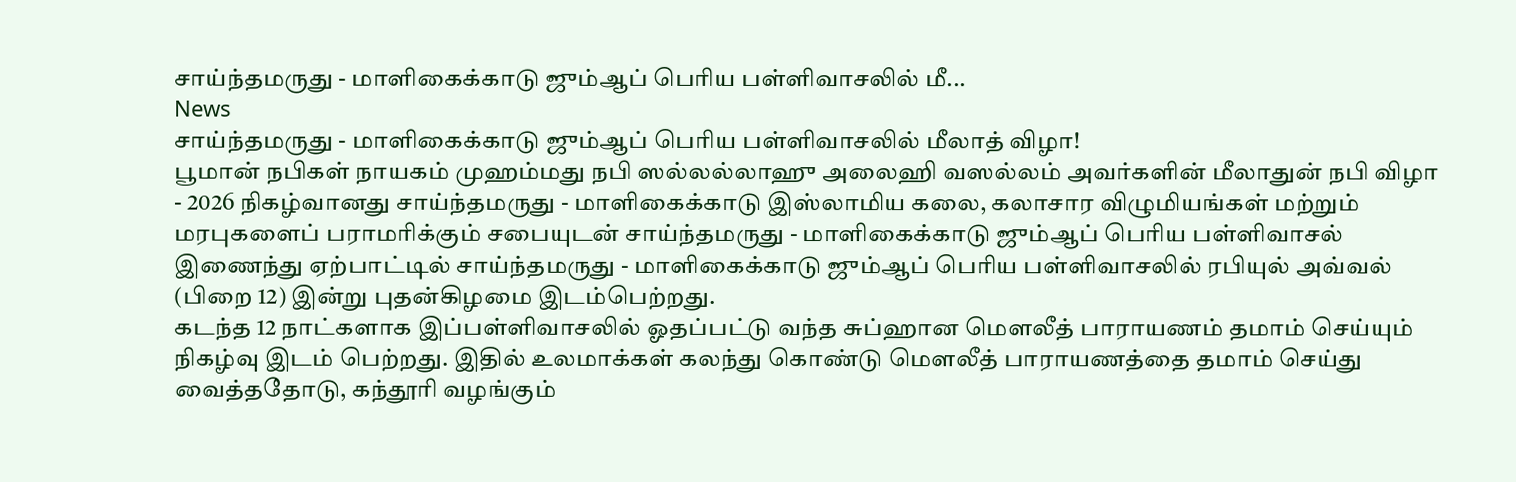சாய்ந்தமருது - மாளிகைக்காடு ஜும்ஆப் பெரிய பள்ளிவாசலில் மீ...
News
சாய்ந்தமருது - மாளிகைக்காடு ஜும்ஆப் பெரிய பள்ளிவாசலில் மீலாத் விழா!
பூமான் நபிகள் நாயகம் முஹம்மது நபி ஸல்லல்லாஹு அலைஹி வஸல்லம் அவர்களின் மீலாதுன் நபி விழா - 2026 நிகழ்வானது சாய்ந்தமருது - மாளிகைக்காடு இஸ்லாமிய கலை, கலாசார விழுமியங்கள் மற்றும் மரபுகளைப் பராமரிக்கும் சபையுடன் சாய்ந்தமருது - மாளிகைக்காடு ஜும்ஆப் பெரிய பள்ளிவாசல் இணைந்து ஏற்பாட்டில் சாய்ந்தமருது - மாளிகைக்காடு ஜும்ஆப் பெரிய பள்ளிவாசலில் ரபியுல் அவ்வல் (பிறை 12) இன்று புதன்கிழமை இடம்பெற்றது.
கடந்த 12 நாட்களாக இப்பள்ளிவாசலில் ஓதப்பட்டு வந்த சுப்ஹான மௌலீத் பாராயணம் தமாம் செய்யும் நிகழ்வு இடம் பெற்றது. இதில் உலமாக்கள் கலந்து கொண்டு மௌலீத் பாராயணத்தை தமாம் செய்து வைத்ததோடு, கந்தூரி வழங்கும்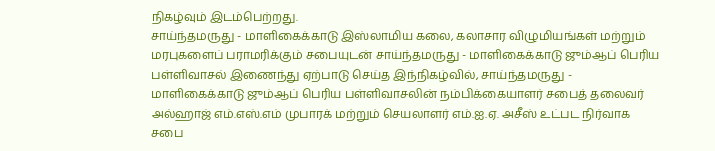நிகழ்வும் இடம்பெற்றது.
சாய்ந்தமருது - மாளிகைக்காடு இஸ்லாமிய கலை, கலாசார விழுமியங்கள் மற்றும் மரபுகளைப் பராமரிக்கும் சபையுடன் சாய்ந்தமருது - மாளிகைக்காடு ஜும்ஆப் பெரிய பள்ளிவாசல் இணைந்து ஏற்பாடு செய்த இந்நிகழ்வில், சாய்ந்தமருது - மாளிகைக்காடு ஜும்ஆப் பெரிய பள்ளிவாசலின் நம்பிக்கையாளர் சபைத் தலைவர் அல்ஹாஜ் எம்.எஸ்.எம் முபாரக் மற்றும் செயலாளர் எம்.ஐ.ஏ. அசீஸ் உட்பட நிர்வாக சபை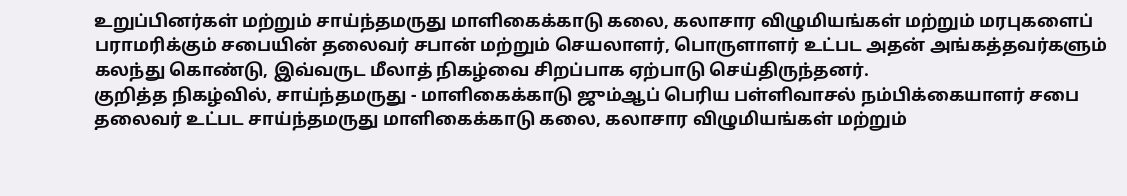உறுப்பினர்கள் மற்றும் சாய்ந்தமருது மாளிகைக்காடு கலை, கலாசார விழுமியங்கள் மற்றும் மரபுகளைப் பராமரிக்கும் சபையின் தலைவர் சபான் மற்றும் செயலாளர், பொருளாளர் உட்பட அதன் அங்கத்தவர்களும் கலந்து கொண்டு, இவ்வருட மீலாத் நிகழ்வை சிறப்பாக ஏற்பாடு செய்திருந்தனர்.
குறித்த நிகழ்வில், சாய்ந்தமருது - மாளிகைக்காடு ஜும்ஆப் பெரிய பள்ளிவாசல் நம்பிக்கையாளர் சபை தலைவர் உட்பட சாய்ந்தமருது மாளிகைக்காடு கலை, கலாசார விழுமியங்கள் மற்றும்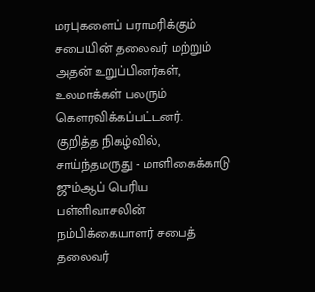மரபுகளைப் பராமரிக்கும் சபையின் தலைவர் மற்றும் அதன் உறுப்பினர்கள், உலமாக்கள் பலரும் கௌரவிக்கப்பட்டனர்.
குறித்த நிகழ்வில், சாய்ந்தமருது - மாளிகைக்காடு ஜும்ஆப் பெரிய பள்ளிவாசலின் நம்பிக்கையாளர் சபைத் தலைவர்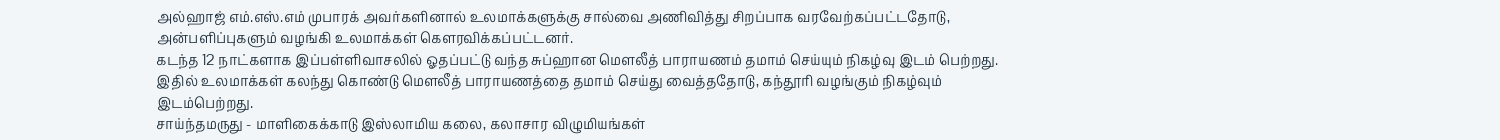அல்ஹாஜ் எம்.எஸ்.எம் முபாரக் அவர்களினால் உலமாக்களுக்கு சால்வை அணிவித்து சிறப்பாக வரவேற்கப்பட்டதோடு, அன்பளிப்புகளும் வழங்கி உலமாக்கள் கௌரவிக்கப்பட்டனர்.
கடந்த 12 நாட்களாக இப்பள்ளிவாசலில் ஓதப்பட்டு வந்த சுப்ஹான மௌலீத் பாராயணம் தமாம் செய்யும் நிகழ்வு இடம் பெற்றது. இதில் உலமாக்கள் கலந்து கொண்டு மௌலீத் பாராயணத்தை தமாம் செய்து வைத்ததோடு, கந்தூரி வழங்கும் நிகழ்வும் இடம்பெற்றது.
சாய்ந்தமருது - மாளிகைக்காடு இஸ்லாமிய கலை, கலாசார விழுமியங்கள்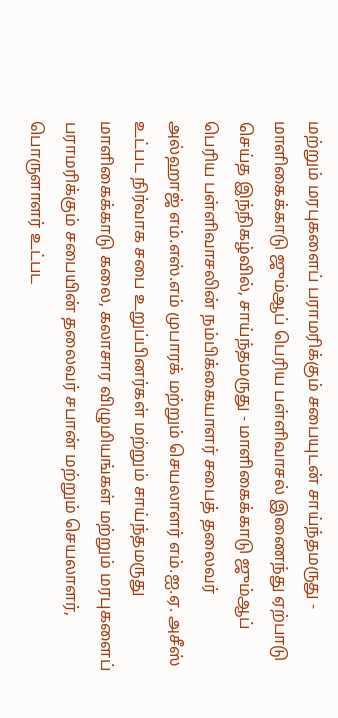மற்றும் மரபுகளைப் பராமரிக்கும் சபையுடன் சாய்ந்தமருது - மாளிகைக்காடு ஜும்ஆப் பெரிய பள்ளிவாசல் இணைந்து ஏற்பாடு செய்த இந்நிகழ்வில், சாய்ந்தமருது - மாளிகைக்காடு ஜும்ஆப் பெரிய பள்ளிவாசலின் நம்பிக்கையாளர் சபைத் தலைவர் அல்ஹாஜ் எம்.எஸ்.எம் முபாரக் மற்றும் செயலாளர் எம்.ஐ.ஏ. அசீஸ் உட்பட நிர்வாக சபை உறுப்பினர்கள் மற்றும் சாய்ந்தமருது மாளிகைக்காடு கலை, கலாசார விழுமியங்கள் மற்றும் மரபுகளைப் பராமரிக்கும் சபையின் தலைவர் சபான் மற்றும் செயலாளர், பொருளாளர் உட்பட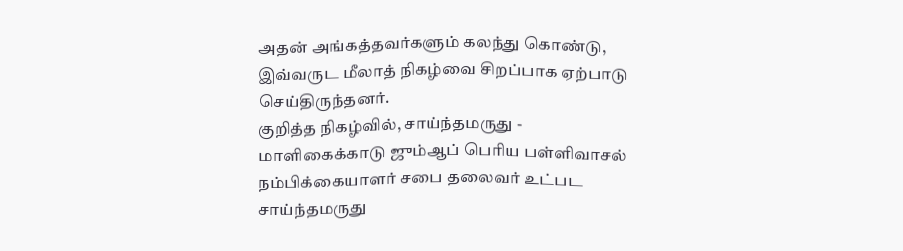அதன் அங்கத்தவர்களும் கலந்து கொண்டு, இவ்வருட மீலாத் நிகழ்வை சிறப்பாக ஏற்பாடு செய்திருந்தனர்.
குறித்த நிகழ்வில், சாய்ந்தமருது - மாளிகைக்காடு ஜும்ஆப் பெரிய பள்ளிவாசல் நம்பிக்கையாளர் சபை தலைவர் உட்பட சாய்ந்தமருது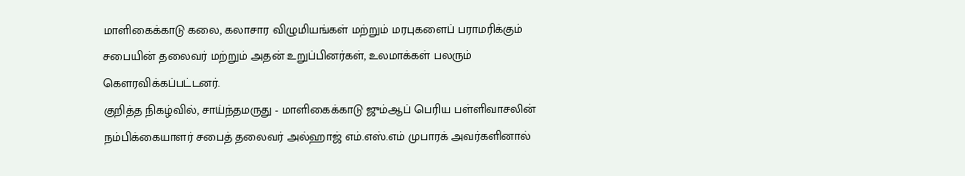மாளிகைக்காடு கலை, கலாசார விழுமியங்கள் மற்றும் மரபுகளைப் பராமரிக்கும் சபையின் தலைவர் மற்றும் அதன் உறுப்பினர்கள், உலமாக்கள் பலரும் கௌரவிக்கப்பட்டனர்.
குறித்த நிகழ்வில், சாய்ந்தமருது - மாளிகைக்காடு ஜும்ஆப் பெரிய பள்ளிவாசலின் நம்பிக்கையாளர் சபைத் தலைவர் அல்ஹாஜ் எம்.எஸ்.எம் முபாரக் அவர்களினால்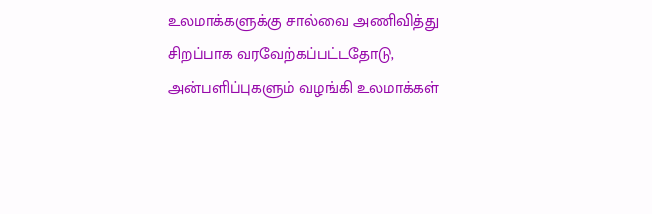உலமாக்களுக்கு சால்வை அணிவித்து சிறப்பாக வரவேற்கப்பட்டதோடு, அன்பளிப்புகளும் வழங்கி உலமாக்கள்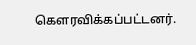கௌரவிக்கப்பட்டனர்.